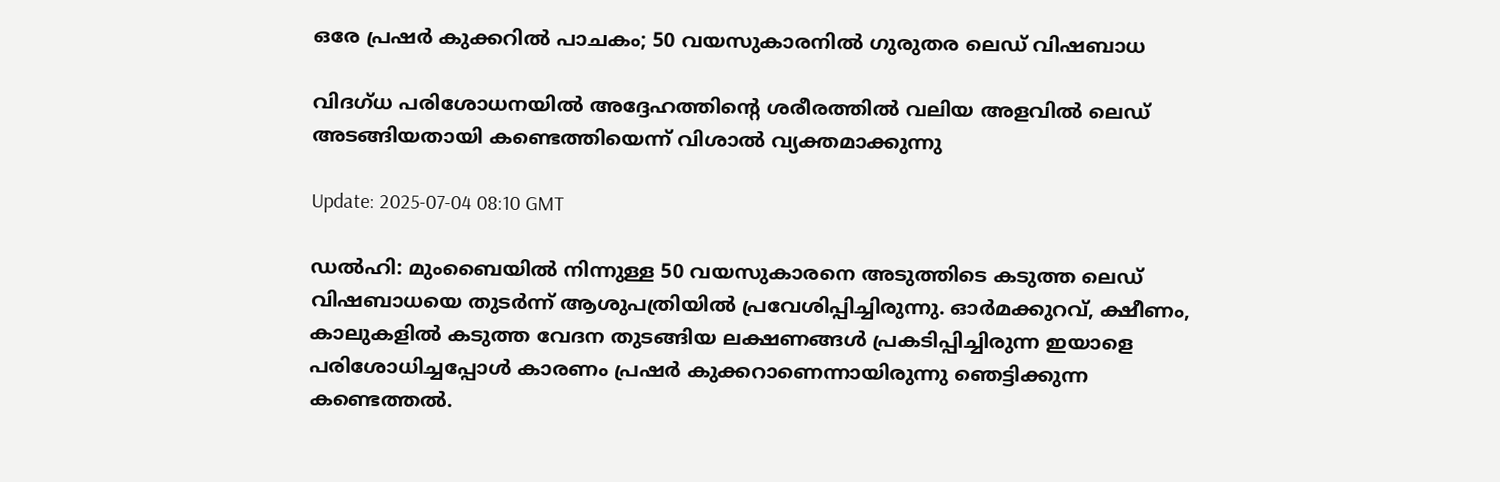ഒരേ പ്രഷര്‍ കുക്കറിൽ പാചകം; 50 വയസുകാരനിൽ ഗുരുതര ലെഡ് വിഷബാധ

വിദഗ്ധ പരിശോധനയിൽ അദ്ദേഹത്തിന്‍റെ ശരീരത്തിൽ വലിയ അളവിൽ ലെഡ് അടങ്ങിയതായി കണ്ടെത്തിയെന്ന് വിശാൽ വ്യക്തമാക്കുന്നു

Update: 2025-07-04 08:10 GMT

ഡൽഹി: മുംബൈയിൽ നിന്നുള്ള 50 വയസുകാരനെ അടുത്തിടെ കടുത്ത ലെഡ് വിഷബാധയെ തുടര്‍ന്ന് ആശുപത്രിയിൽ പ്രവേശിപ്പിച്ചിരുന്നു. ഓർമക്കുറവ്, ക്ഷീണം, കാലുകളിൽ കടുത്ത വേദന തുടങ്ങിയ ലക്ഷണങ്ങൾ പ്രകടിപ്പിച്ചിരുന്ന ഇയാളെ പരിശോധിച്ചപ്പോൾ കാരണം പ്രഷര്‍ കുക്കറാണെന്നായിരുന്നു ഞെട്ടിക്കുന്ന കണ്ടെത്തൽ.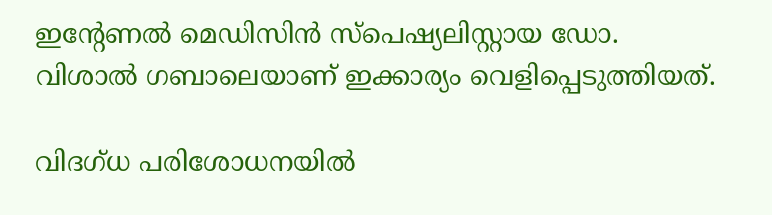ഇന്‍റേണൽ മെഡിസിൻ സ്പെഷ്യലിസ്റ്റായ ഡോ. വിശാൽ ഗബാലെയാണ് ഇക്കാര്യം വെളിപ്പെടുത്തിയത്.

വിദഗ്ധ പരിശോധനയിൽ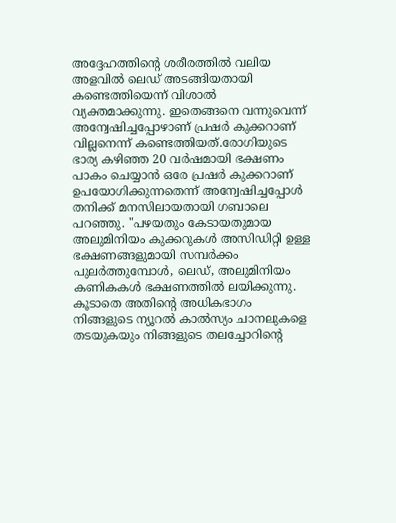അദ്ദേഹത്തിന്‍റെ ശരീരത്തിൽ വലിയ അളവിൽ ലെഡ് അടങ്ങിയതായി കണ്ടെത്തിയെന്ന് വിശാൽ വ്യക്തമാക്കുന്നു. ഇതെങ്ങനെ വന്നുവെന്ന് അന്വേഷിച്ചപ്പോഴാണ് പ്രഷര്‍ കുക്കറാണ് വില്ലനെന്ന് കണ്ടെത്തിയത്.രോഗിയുടെ ഭാര്യ കഴിഞ്ഞ 20 വർഷമായി ഭക്ഷണം പാകം ചെയ്യാൻ ഒരേ പ്രഷർ കുക്കറാണ് ഉപയോഗിക്കുന്നതെന്ന് അന്വേഷിച്ചപ്പോൾ തനിക്ക് മനസിലായതായി ഗബാലെ പറഞ്ഞു. "പഴയതും കേടായതുമായ അലുമിനിയം കുക്കറുകൾ അസിഡിറ്റി ഉള്ള ഭക്ഷണങ്ങളുമായി സമ്പർക്കം പുലർത്തുമ്പോൾ, ലെഡ്, അലുമിനിയം കണികകൾ ഭക്ഷണത്തിൽ ലയിക്കുന്നു. കൂടാതെ അതിന്‍റെ അധികഭാഗം നിങ്ങളുടെ ന്യൂറൽ കാൽസ്യം ചാനലുകളെ തടയുകയും നിങ്ങളുടെ തലച്ചോറിന്‍റെ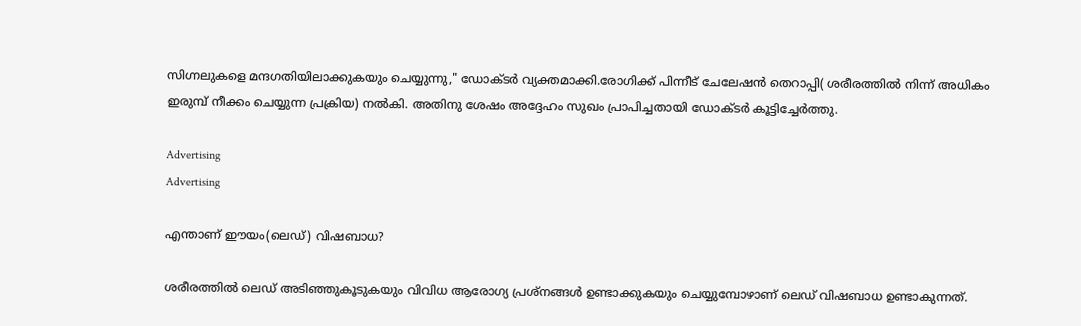സിഗ്നലുകളെ മന്ദഗതിയിലാക്കുകയും ചെയ്യുന്നു," ഡോക്ടര്‍ വ്യക്തമാക്കി.രോഗിക്ക് പിന്നീട് ചേലേഷൻ തെറാപ്പി( ശരീരത്തിൽ നിന്ന് അധികം ഇരുമ്പ് നീക്കം ചെയ്യുന്ന പ്രക്രിയ) നൽകി. അതിനു ശേഷം അദ്ദേഹം സുഖം പ്രാപിച്ചതായി ഡോക്ടര്‍ കൂട്ടിച്ചേര്‍ത്തു.

Advertising
Advertising

എന്താണ് ഈയം(ലെഡ്) വിഷബാധ?

ശരീരത്തിൽ ലെഡ് അടിഞ്ഞുകൂടുകയും വിവിധ ആരോഗ്യ പ്രശ്നങ്ങൾ ഉണ്ടാക്കുകയും ചെയ്യുമ്പോഴാണ് ലെഡ് വിഷബാധ ഉണ്ടാകുന്നത്.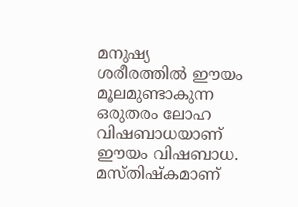മനുഷ്യ ശരീരത്തിൽ ഈയം മൂലമുണ്ടാകുന്ന ഒരുതരം ലോഹ വിഷബാധയാണ് ഈയം വിഷബാധ. മസ്തിഷ്കമാണ്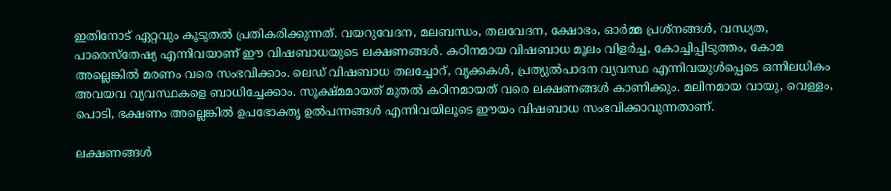ഇതിനോട് ഏറ്റവും കൂടുതൽ പ്രതികരിക്കുന്നത്. വയറുവേദന, മലബന്ധം, തലവേദന, ക്ഷോഭം, ഓർമ്മ പ്രശ്നങ്ങൾ, വന്ധ്യത, പാരെസ്തേഷ്യ എന്നിവയാണ് ഈ വിഷബാധയുടെ ലക്ഷണങ്ങൾ. കഠിനമായ വിഷബാധ മൂലം വിളർച്ച, കോച്ചിപ്പിടുത്തം, കോമ അല്ലെങ്കിൽ മരണം വരെ സംഭവിക്കാം. ലെഡ് വിഷബാധ തലച്ചോറ്, വൃക്കകൾ, പ്രത്യുൽപാദന വ്യവസ്ഥ എന്നിവയുൾപ്പെടെ ഒന്നിലധികം അവയവ വ്യവസ്ഥകളെ ബാധിച്ചേക്കാം. സൂക്ഷ്മമായത് മുതൽ കഠിനമായത് വരെ ലക്ഷണങ്ങൾ കാണിക്കും. മലിനമായ വായു, വെള്ളം, പൊടി, ഭക്ഷണം അല്ലെങ്കിൽ ഉപഭോക്തൃ ഉൽ‌പന്നങ്ങൾ എന്നിവയിലൂടെ ഈയം വിഷബാധ സംഭവിക്കാവുന്നതാണ്.

ലക്ഷണങ്ങൾ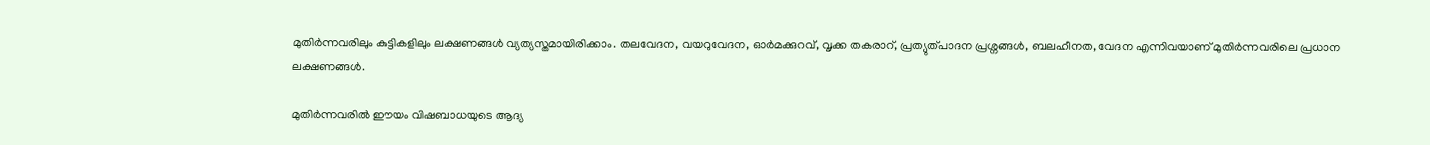മുതിർന്നവരിലും കുട്ടികളിലും ലക്ഷണങ്ങൾ വ്യത്യസ്തമായിരിക്കാം. തലവേദന, വയറുവേദന, ഓർമക്കുറവ്, വൃക്ക തകരാറ്, പ്രത്യുത്പാദന പ്രശ്നങ്ങൾ, ബലഹീനത, വേദന എന്നിവയാണ് മുതിർന്നവരിലെ പ്രധാന ലക്ഷണങ്ങൾ.

മുതിർന്നവരിൽ ഈയം വിഷബാധയുടെ ആദ്യ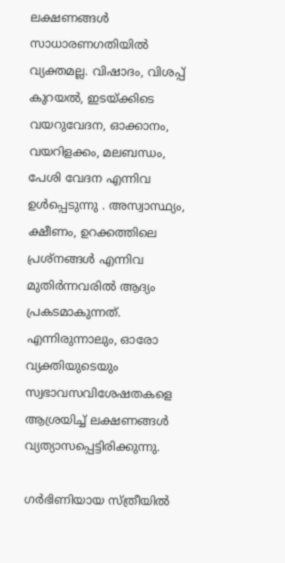ലക്ഷണങ്ങൾ സാധാരണഗതിയിൽ വ്യക്തമല്ല. വിഷാദം, വിശപ്പ് കുറയൽ, ഇടയ്ക്കിടെ വയറുവേദന, ഓക്കാനം, വയറിളക്കം, മലബന്ധം, പേശി വേദന എന്നിവ ഉൾപ്പെടുന്നു . അസ്വാസ്ഥ്യം, ക്ഷീണം, ഉറക്കത്തിലെ പ്രശ്നങ്ങൾ എന്നിവ മുതിർന്നവരിൽ ആദ്യം പ്രകടമാകുന്നത്. എന്നിരുന്നാലും, ഓരോ വ്യക്തിയുടെയും സ്വഭാവസവിശേഷതകളെ ആശ്രയിച്ച് ലക്ഷണങ്ങൾ വ്യത്യാസപ്പെട്ടിരിക്കുന്നു.

ഗർഭിണിയായ സ്ത്രീയിൽ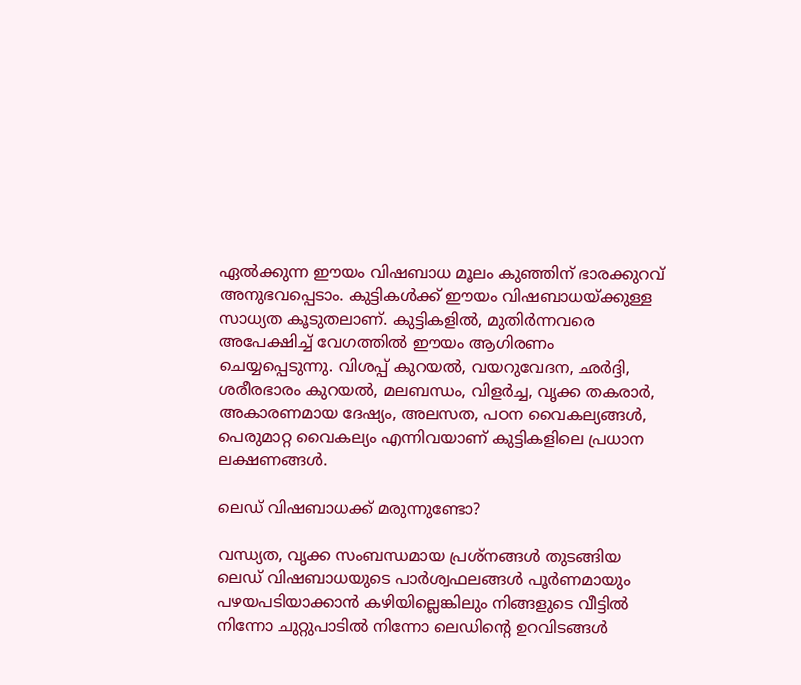ഏൽക്കുന്ന ഈയം വിഷബാധ മൂലം കുഞ്ഞിന് ഭാരക്കുറവ് അനുഭവപ്പെടാം. കുട്ടികൾക്ക് ഈയം വിഷബാധയ്ക്കുള്ള സാധ്യത കൂടുതലാണ്. കുട്ടികളിൽ, മുതിർന്നവരെ അപേക്ഷിച്ച് വേഗത്തിൽ ഈയം ആഗിരണം ചെയ്യപ്പെടുന്നു. വിശപ്പ് കുറയൽ, വയറുവേദന, ഛർദ്ദി, ശരീരഭാരം കുറയൽ, മലബന്ധം, വിളർച്ച, വൃക്ക തകരാര്‍, അകാരണമായ ദേഷ്യം, അലസത, പഠന വൈകല്യങ്ങൾ, പെരുമാറ്റ വൈകല്യം എന്നിവയാണ് കുട്ടികളിലെ പ്രധാന ലക്ഷണങ്ങൾ.

ലെഡ് വിഷബാധക്ക് മരുന്നുണ്ടോ?

വന്ധ്യത, വൃക്ക സംബന്ധമായ പ്രശ്നങ്ങൾ തുടങ്ങിയ ലെഡ് വിഷബാധയുടെ പാര്‍ശ്വഫലങ്ങൾ പൂർണമായും പഴയപടിയാക്കാൻ കഴിയില്ലെങ്കിലും നിങ്ങളുടെ വീട്ടിൽ നിന്നോ ചുറ്റുപാടിൽ നിന്നോ ലെഡിന്‍റെ ഉറവിടങ്ങൾ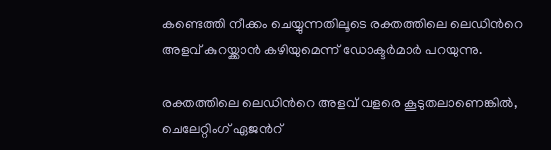കണ്ടെത്തി നീക്കം ചെയ്യുന്നതിലൂടെ രക്തത്തിലെ ലെഡിന്‍റെ അളവ് കുറയ്ക്കാൻ കഴിയുമെന്ന് ഡോക്ടർമാർ പറയുന്നു.

രക്തത്തിലെ ലെഡിന്‍റെ അളവ് വളരെ കൂടുതലാണെങ്കിൽ, ചെലേറ്റിംഗ് ഏജന്‍റ്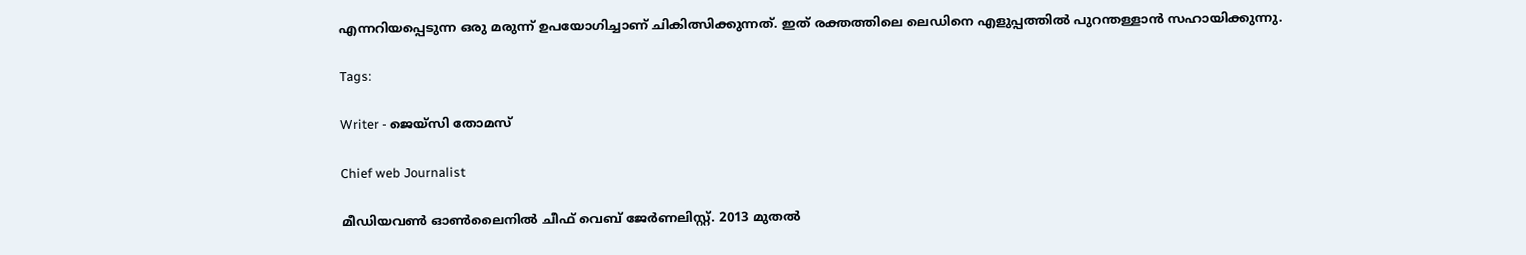എന്നറിയപ്പെടുന്ന ഒരു മരുന്ന് ഉപയോഗിച്ചാണ് ചികിത്സിക്കുന്നത്. ഇത് രക്തത്തിലെ ലെഡിനെ എളുപ്പത്തിൽ പുറന്തള്ളാൻ സഹായിക്കുന്നു.

Tags:

Writer - ജെയ്സി തോമസ്

Chief web Journalist

മീഡിയവൺ ഓൺലൈനിൽ ചീഫ് വെബ് ജേർണലിസ്റ്റ്. 2013 മുതൽ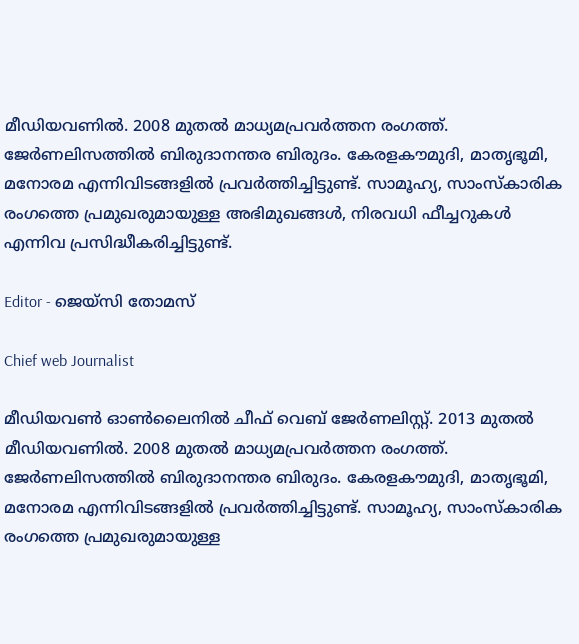മീഡിയവണിൽ. 2008 മുതൽ മാധ്യമപ്രവർത്തന രംഗത്ത്. ജേർണലിസത്തിൽ ബിരുദാനന്തര ബിരുദം. കേരളകൗമുദി, മാതൃഭൂമി, മനോരമ എന്നിവിടങ്ങളിൽ പ്രവർത്തിച്ചിട്ടുണ്ട്. സാമൂഹ്യ, സാംസ്‌കാരിക രംഗത്തെ പ്രമുഖരുമായുള്ള അഭിമുഖങ്ങൾ, നിരവധി ഫീച്ചറുകൾ എന്നിവ പ്രസിദ്ധീകരിച്ചിട്ടുണ്ട്.

Editor - ജെയ്സി തോമസ്

Chief web Journalist

മീഡിയവൺ ഓൺലൈനിൽ ചീഫ് വെബ് ജേർണലിസ്റ്റ്. 2013 മുതൽ മീഡിയവണിൽ. 2008 മുതൽ മാധ്യമപ്രവർത്തന രംഗത്ത്. ജേർണലിസത്തിൽ ബിരുദാനന്തര ബിരുദം. കേരളകൗമുദി, മാതൃഭൂമി, മനോരമ എന്നിവിടങ്ങളിൽ പ്രവർത്തിച്ചിട്ടുണ്ട്. സാമൂഹ്യ, സാംസ്‌കാരിക രംഗത്തെ പ്രമുഖരുമായുള്ള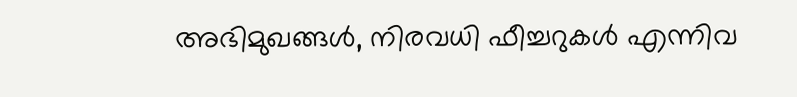അഭിമുഖങ്ങൾ, നിരവധി ഫീച്ചറുകൾ എന്നിവ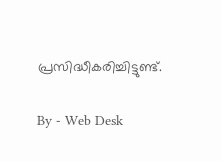പ്രസിദ്ധീകരിച്ചിട്ടുണ്ട്.

By - Web Desk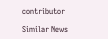contributor

Similar News